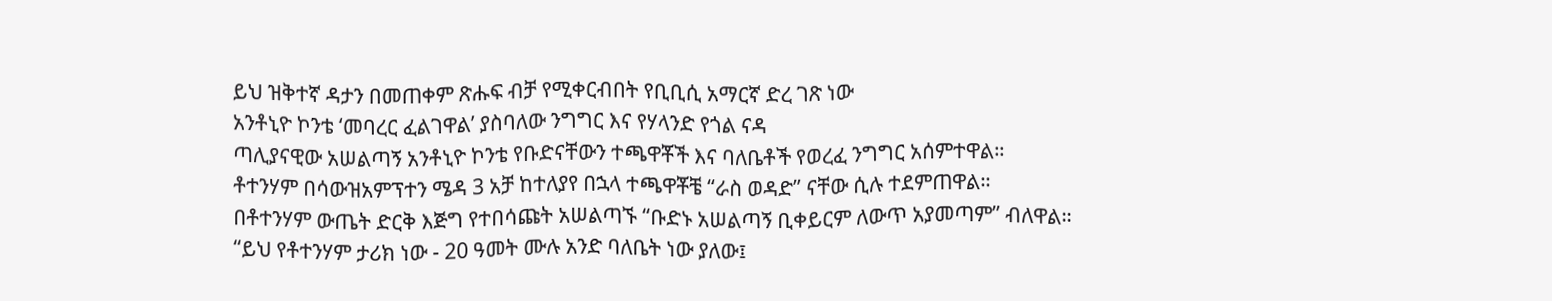ይህ ዝቅተኛ ዳታን በመጠቀም ጽሑፍ ብቻ የሚቀርብበት የቢቢሲ አማርኛ ድረ ገጽ ነው
አንቶኒዮ ኮንቴ ‘መባረር ፈልገዋል’ ያስባለው ንግግር እና የሃላንድ የጎል ናዳ
ጣሊያናዊው አሠልጣኝ አንቶኒዮ ኮንቴ የቡድናቸውን ተጫዋቾች እና ባለቤቶች የወረፈ ንግግር አሰምተዋል።
ቶተንሃም በሳውዝአምፕተን ሜዳ 3 አቻ ከተለያየ በኋላ ተጫዋቾቼ “ራስ ወዳድ” ናቸው ሲሉ ተደምጠዋል።
በቶተንሃም ውጤት ድርቅ እጅግ የተበሳጩት አሠልጣኙ “ቡድኑ አሠልጣኝ ቢቀይርም ለውጥ አያመጣም” ብለዋል።
“ይህ የቶተንሃም ታሪክ ነው - 20 ዓመት ሙሉ አንድ ባለቤት ነው ያለው፤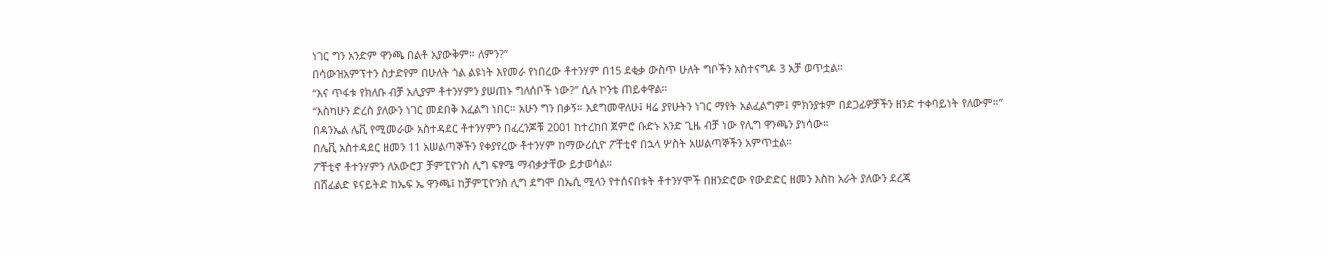ነገር ግን አንድም ዋንጫ በልቶ አያውቅም። ለምን?”
በሳውዝአምፕተን ስታድየም በሁለት ጎል ልዩነት እየመራ የነበረው ቶተንሃም በ15 ደቂቃ ውስጥ ሁለት ግቦችን አስተናግዶ 3 አቻ ወጥቷል።
“እና ጥፋቱ የክለቡ ብቻ አሊያም ቶተንሃምን ያሠጠኑ ግለሰቦች ነው?” ሲሉ ኮንቴ ጠይቀዋል።
“እስካሁን ድረስ ያለውን ነገር መደበቅ እፈልግ ነበር። አሁን ግን በቃኝ። እደግመዋለሁ፤ ዛሬ ያየሁትን ነገር ማየት አልፈልግም፤ ምክንያቱም በደጋፊዎቻችን ዘንድ ተቀባይነት የለውም።”
በዳንኤል ሌቪ የሚመራው አስተዳደር ቶተንሃምን በፈረንጆቹ 2001 ከተረከበ ጀምሮ ቡድኑ አንድ ጊዜ ብቻ ነው የሊግ ዋንጫን ያነሳው።
በሌቪ አስተዳደር ዘመን 11 አሠልጣኞችን የቀያየረው ቶተንሃም ከማውሪሲዮ ፖቸቲኖ በኋላ ሦስት አሠልጣኞችን አምጥቷል።
ፖቸቲኖ ቶተንሃምን ለአውሮፓ ቻምፒዮንስ ሊግ ፍፃሜ ማብቃታቸው ይታወሳል።
በሸፊልድ ዩናይትድ ከኤፍ ኤ ዋንጫ፤ ከቻምፒዮንስ ሊግ ደግሞ በኤሲ ሚላን የተሰናበቱት ቶተንሃሞች በዘንድሮው የውድድር ዘመን እስከ አራት ያለውን ደረጃ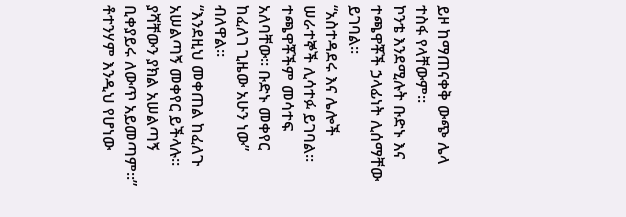ይዞ ከማጠናቀቅ ውጭ ሌላ ተስፋ የላቸውም።
ኮንቴ እንደሚሉት ቡድኑ እና ተጫዋቾች ኃላፊነት ሊሰማቸው ይገባል።
“አስተዳደሩ እና ሌሎች ሠራተኞች ሊሳተፉ ይገባል። ተጫዋቾችም መሳተፍ አለባቸው። ቡድኑ መቀየር ከፈለገ ጊዜው አሁን ነው” ብለዋል።
“እንደዚህ መቀጠል ከፈለጉ አሠልጣኝ መቀየር ይችላሉ። ያሻቸውን ያክል አሠልጣኝ ቢቀያይሩ ለውጥ አይመጣም።”
ቶተንሃም እንዲህ የሆነው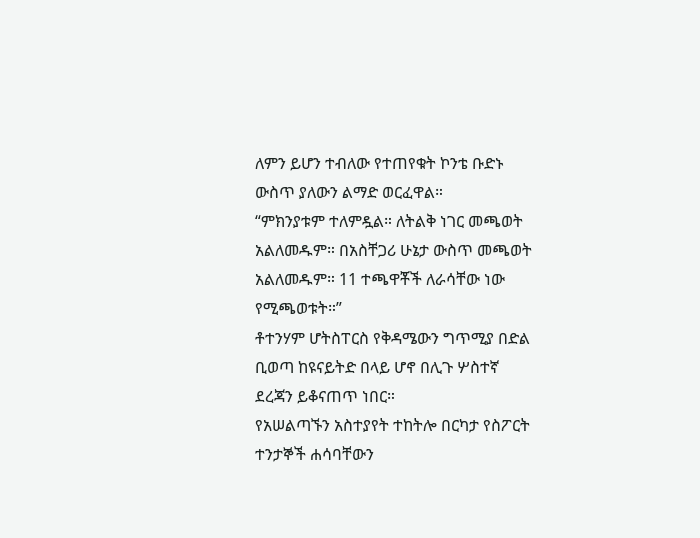ለምን ይሆን ተብለው የተጠየቁት ኮንቴ ቡድኑ ውስጥ ያለውን ልማድ ወርፈዋል።
“ምክንያቱም ተለምዷል። ለትልቅ ነገር መጫወት አልለመዱም። በአስቸጋሪ ሁኔታ ውስጥ መጫወት አልለመዱም። 11 ተጫዋቾች ለራሳቸው ነው የሚጫወቱት።”
ቶተንሃም ሆትስፐርስ የቅዳሜውን ግጥሚያ በድል ቢወጣ ከዩናይትድ በላይ ሆኖ በሊጉ ሦስተኛ ደረጃን ይቆናጠጥ ነበር።
የአሠልጣኙን አስተያየት ተከትሎ በርካታ የስፖርት ተንታኞች ሐሳባቸውን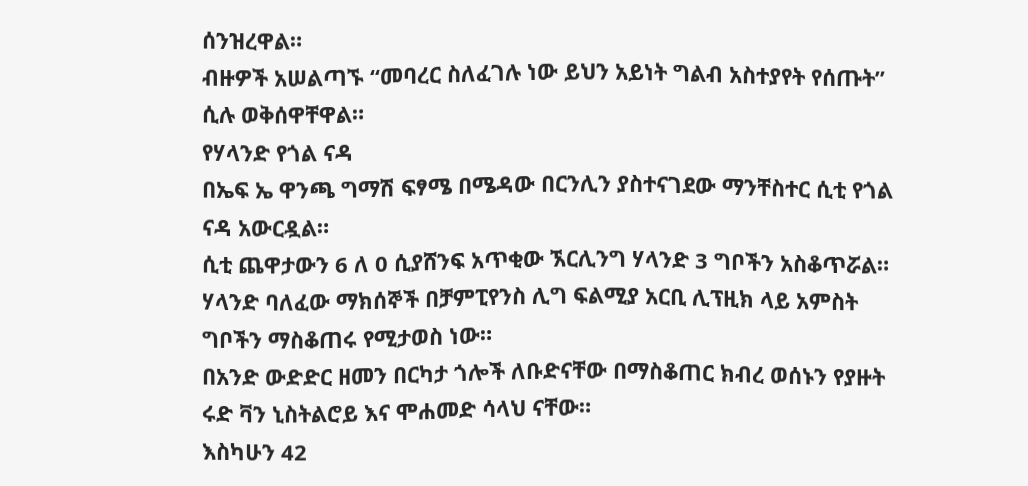ሰንዝረዋል።
ብዙዎች አሠልጣኙ “መባረር ስለፈገሉ ነው ይህን አይነት ግልብ አስተያየት የሰጡት” ሲሉ ወቅሰዋቸዋል።
የሃላንድ የጎል ናዳ
በኤፍ ኤ ዋንጫ ግማሽ ፍፃሜ በሜዳው በርንሊን ያስተናገደው ማንቸስተር ሲቲ የጎል ናዳ አውርዷል።
ሲቲ ጨዋታውን 6 ለ 0 ሲያሸንፍ አጥቂው ኧርሊንግ ሃላንድ 3 ግቦችን አስቆጥሯል።
ሃላንድ ባለፈው ማክሰኞች በቻምፒየንስ ሊግ ፍልሚያ አርቢ ሊፕዚክ ላይ አምስት ግቦችን ማስቆጠሩ የሚታወስ ነው።
በአንድ ውድድር ዘመን በርካታ ጎሎች ለቡድናቸው በማስቆጠር ክብረ ወሰኑን የያዙት ሩድ ቫን ኒስትልሮይ እና ሞሐመድ ሳላህ ናቸው።
እስካሁን 42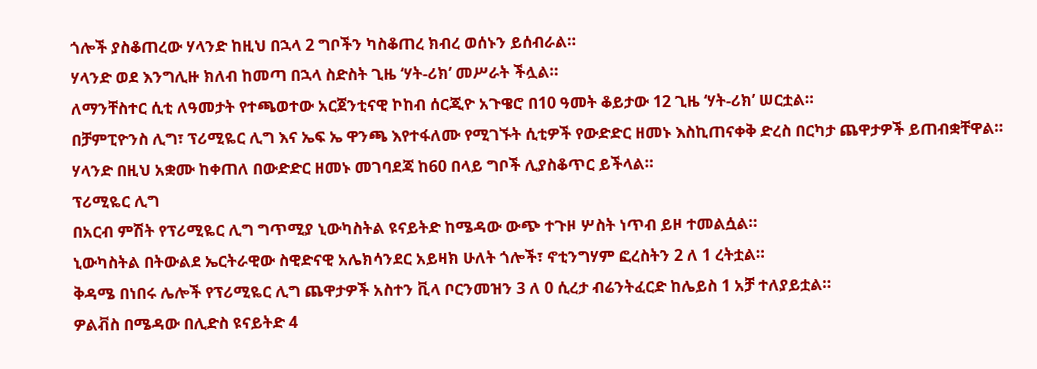ጎሎች ያስቆጠረው ሃላንድ ከዚህ በኋላ 2 ግቦችን ካስቆጠረ ክብረ ወሰኑን ይሰብራል።
ሃላንድ ወደ እንግሊዙ ክለብ ከመጣ በኋላ ስድስት ጊዜ ‘ሃት-ሪክ’ መሥራት ችሏል።
ለማንቸስተር ሲቲ ለዓመታት የተጫወተው አርጀንቲናዊ ኮከብ ሰርጂዮ አጉዌሮ በ10 ዓመት ቆይታው 12 ጊዜ ‘ሃት-ሪክ’ ሠርቷል።
በቻምፒዮንስ ሊግ፣ ፕሪሚዬር ሊግ እና ኤፍ ኤ ዋንጫ እየተፋለሙ የሚገኙት ሲቲዎች የውድድር ዘመኑ እስኪጠናቀቅ ድረስ በርካታ ጨዋታዎች ይጠብቋቸዋል።
ሃላንድ በዚህ አቋሙ ከቀጠለ በውድድር ዘመኑ መገባደጃ ከ60 በላይ ግቦች ሊያስቆጥር ይችላል።
ፕሪሚዬር ሊግ
በአርብ ምሽት የፕሪሚዬር ሊግ ግጥሚያ ኒውካስትል ዩናይትድ ከሜዳው ውጭ ተጉዞ ሦስት ነጥብ ይዞ ተመልሷል።
ኒውካስትል በትውልደ ኤርትራዊው ስዊድናዊ አሌክሳንደር አይዛክ ሁለት ጎሎች፣ ኖቲንግሃም ፎረስትን 2 ለ 1 ረትቷል።
ቅዳሜ በነበሩ ሌሎች የፕሪሚዬር ሊግ ጨዋታዎች አስተን ቪላ ቦርንመዝን 3 ለ 0 ሲረታ ብሬንትፈርድ ከሌይስ 1 አቻ ተለያይቷል።
ዎልቭስ በሜዳው በሊድስ ዩናይትድ 4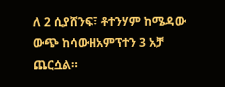ለ 2 ሲያሸንፍ፣ ቶተንሃም ከሜዳው ውጭ ከሳውዘአምፕተን 3 አቻ ጨርሷል።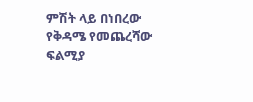ምሽት ላይ በነበረው የቅዳሜ የመጨረሻው ፍልሚያ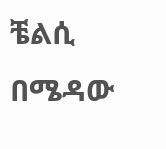ቼልሲ በሜዳው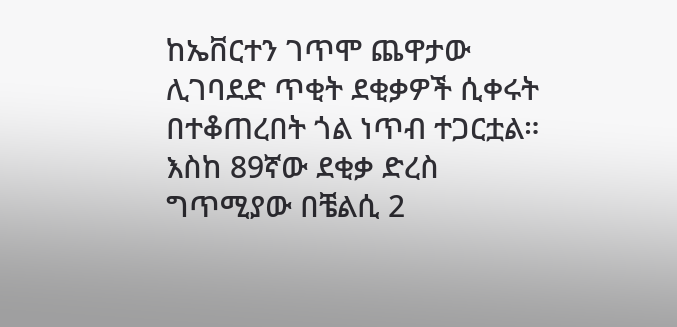ከኤቨርተን ገጥሞ ጨዋታው ሊገባደድ ጥቂት ደቂቃዎች ሲቀሩት በተቆጠረበት ጎል ነጥብ ተጋርቷል።
እስከ 89ኛው ደቂቃ ድረስ ግጥሚያው በቼልሲ 2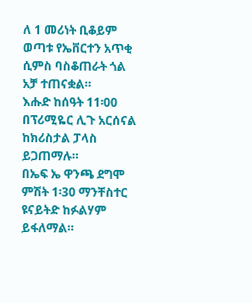ለ 1 መሪነት ቢቆይም ወጣቱ የኤቨርተን አጥቂ ሲምስ ባስቆጠራት ጎል አቻ ተጠናቋል።
እሑድ ከሰዓት 11፡00 በፕሪሚዬር ሊጉ አርሰናል ከክሪስታል ፓላስ ይጋጠማሉ።
በኤፍ ኤ ዋንጫ ደግሞ ምሽት 1፡30 ማንቸስተር ዩናይትድ ከፉልሃም ይፋለማል።